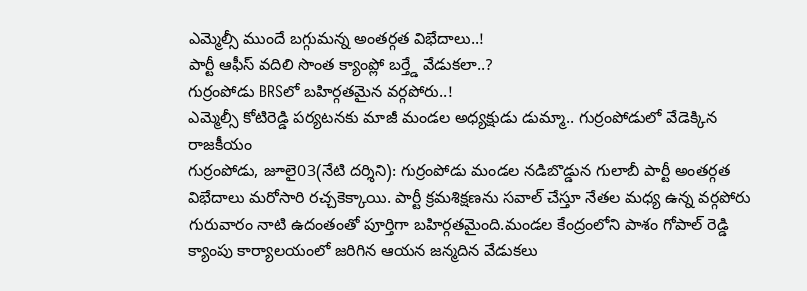ఎమ్మెల్సీ ముందే బగ్గుమన్న అంతర్గత విభేదాలు..!
పార్టీ ఆఫీస్ వదిలి సొంత క్యాంప్లో బర్త్డే వేడుకలా..?
గుర్రంపోడు BRSలో బహిర్గతమైన వర్గపోరు..!
ఎమ్మెల్సీ కోటిరెడ్డి పర్యటనకు మాజీ మండల అధ్యక్షుడు డుమ్మా.. గుర్రంపోడులో వేడెక్కిన రాజకీయం
గుర్రంపోడు, జూలై03(నేటి దర్శిని): గుర్రంపోడు మండల నడిబొడ్డున గులాబీ పార్టీ అంతర్గత విభేదాలు మరోసారి రచ్చకెక్కాయి. పార్టీ క్రమశిక్షణను సవాల్ చేస్తూ నేతల మధ్య ఉన్న వర్గపోరు గురువారం నాటి ఉదంతంతో పూర్తిగా బహిర్గతమైంది.మండల కేంద్రంలోని పాశం గోపాల్ రెడ్డి క్యాంపు కార్యాలయంలో జరిగిన ఆయన జన్మదిన వేడుకలు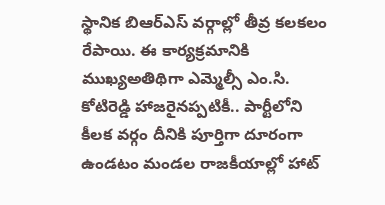స్థానిక బిఆర్ఎస్ వర్గాల్లో తీవ్ర కలకలం రేపాయి. ఈ కార్యక్రమానికి ముఖ్యఅతిథిగా ఎమ్మెల్సీ ఎం.సి. కోటిరెడ్డి హాజరైనప్పటికీ.. పార్టీలోని కీలక వర్గం దీనికి పూర్తిగా దూరంగా ఉండటం మండల రాజకీయాల్లో హాట్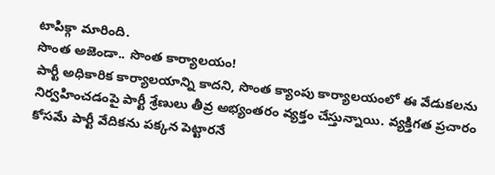టాపిక్గా మారింది.
సొంత అజెండా.. సొంత కార్యాలయం!
పార్టీ అధికారిక కార్యాలయాన్ని కాదని, సొంత క్యాంపు కార్యాలయంలో ఈ వేడుకలను నిర్వహించడంపై పార్టీ శ్రేణులు తీవ్ర అభ్యంతరం వ్యక్తం చేస్తున్నాయి. వ్యక్తిగత ప్రచారం కోసమే పార్టీ వేదికను పక్కన పెట్టారనే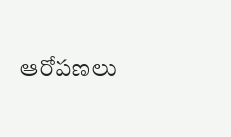ఆరోపణలు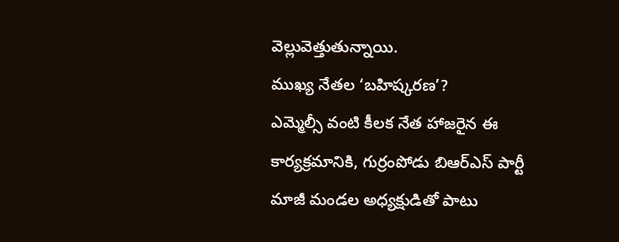వెల్లువెత్తుతున్నాయి.
ముఖ్య నేతల ‘బహిష్కరణ’?
ఎమ్మెల్సీ వంటి కీలక నేత హాజరైన ఈ కార్యక్రమానికి, గుర్రంపోడు బిఆర్ఎస్ పార్టీ మాజీ మండల అధ్యక్షుడితో పాటు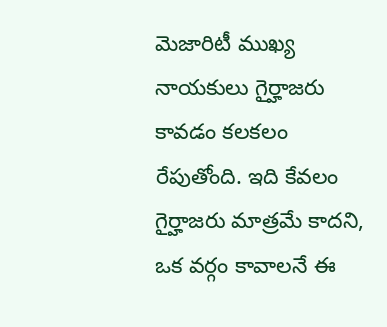మెజారిటీ ముఖ్య నాయకులు గైర్హాజరు కావడం కలకలం రేపుతోంది. ఇది కేవలం గైర్హాజరు మాత్రమే కాదని, ఒక వర్గం కావాలనే ఈ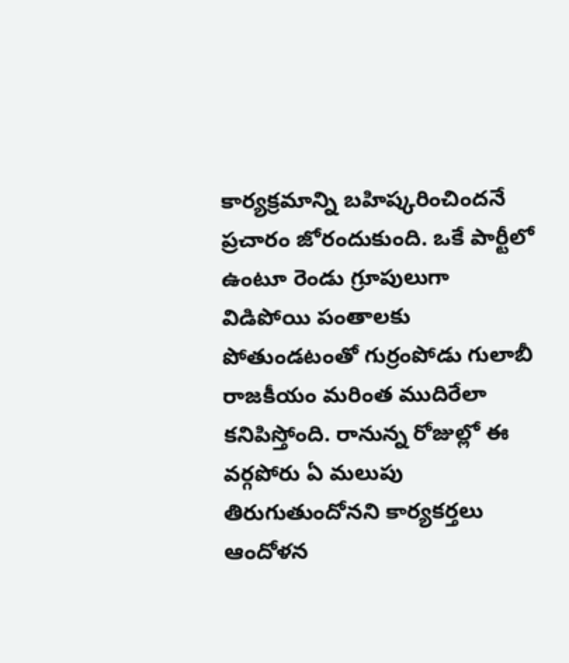కార్యక్రమాన్ని బహిష్కరించిందనే ప్రచారం జోరందుకుంది. ఒకే పార్టీలో ఉంటూ రెండు గ్రూపులుగా విడిపోయి పంతాలకు పోతుండటంతో గుర్రంపోడు గులాబీ రాజకీయం మరింత ముదిరేలా కనిపిస్తోంది. రానున్న రోజుల్లో ఈ వర్గపోరు ఏ మలుపు తిరుగుతుందోనని కార్యకర్తలు ఆందోళన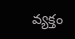వ్యక్తం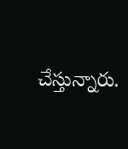చేస్తున్నారు.